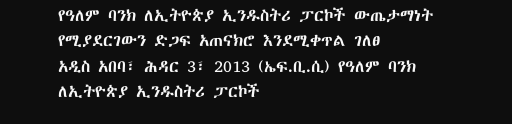የዓለም ባንክ ለኢትዮጵያ ኢንዱስትሪ ፓርኮች ውጤታማነት የሚያደርገውን ድጋፍ አጠናክሮ እንደሚቀጥል ገለፀ
አዲስ አበባ፣ ሕዳር 3፣ 2013 (ኤፍ.ቢ.ሲ) የዓለም ባንክ ለኢትዮጵያ ኢንዱስትሪ ፓርኮች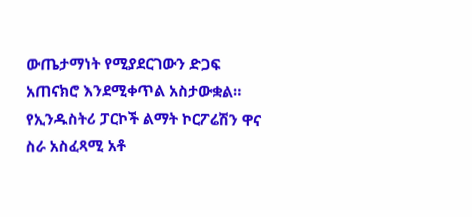ውጤታማነት የሚያደርገውን ድጋፍ አጠናክሮ እንደሚቀጥል አስታውቋል።
የኢንዱስትሪ ፓርኮች ልማት ኮርፖሬሽን ዋና ስራ አስፈጻሚ አቶ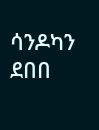ሳንዶካን ደበበ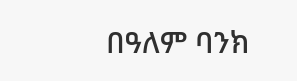በዓለም ባንክ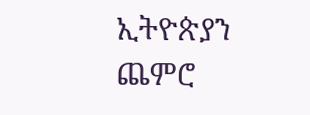ኢትዮጵያን ጨምሮ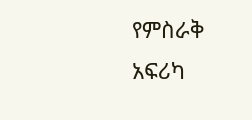የምስራቅ አፍሪካ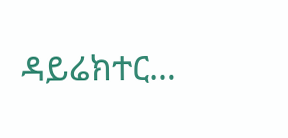ዳይሬክተር…